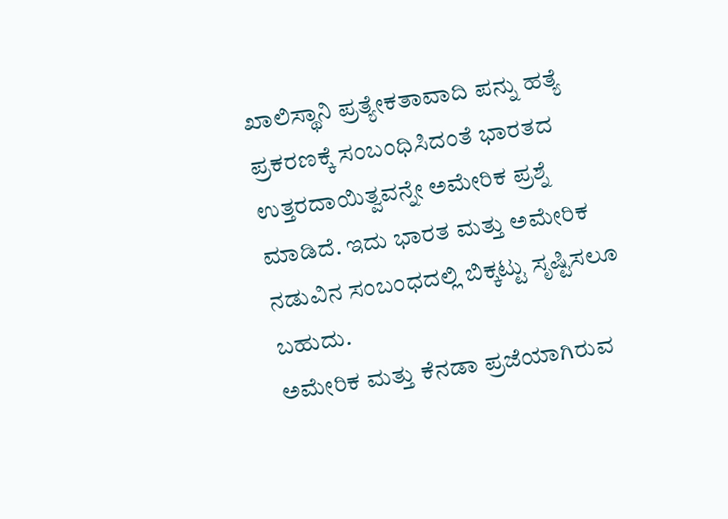ಖಾಲಿಸ್ಥಾನಿ ಪ್ರತ್ಯೇಕತಾವಾದಿ ಪನ್ನು ಹತ್ಯೆ ಪ್ರಕರಣಕ್ಕೆ ಸಂಬಂಧಿಸಿದಂತೆ ಭಾರತದ ಉತ್ತರದಾಯಿತ್ವವನ್ನೇ ಅಮೇರಿಕ ಪ್ರಶ್ನೆ ಮಾಡಿದೆ. ಇದು ಭಾರತ ಮತ್ತು ಅಮೇರಿಕ ನಡುವಿನ ಸಂಬಂಧದಲ್ಲಿ ಬಿಕ್ಕಟ್ಟು ಸೃಷ್ಟಿಸಲೂ ಬಹುದು.
ಅಮೇರಿಕ ಮತ್ತು ಕೆನಡಾ ಪ್ರಜೆಯಾಗಿರುವ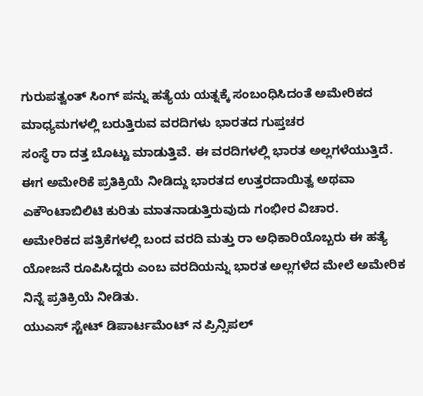ಗುರುಪತ್ವಂತ್ ಸಿಂಗ್ ಪನ್ನು ಹತ್ಯೆಯ ಯತ್ನಕ್ಕೆ ಸಂಬಂಧಿಸಿದಂತೆ ಅಮೇರಿಕದ ಮಾಧ್ಯಮಗಳಲ್ಲಿ ಬರುತ್ತಿರುವ ವರದಿಗಳು ಭಾರತದ ಗುಪ್ತಚರ
ಸಂಸ್ಥೆ ರಾ ದತ್ತ ಬೊಟ್ಟು ಮಾಡುತ್ತಿವೆ. ಈ ವರದಿಗಳಲ್ಲಿ ಭಾರತ ಅಲ್ಲಗಳೆಯುತ್ತಿದೆ.
ಈಗ ಅಮೇರಿಕೆ ಪ್ರತಿಕ್ರಿಯೆ ನೀಡಿದ್ದು ಭಾರತದ ಉತ್ತರದಾಯಿತ್ವ ಅಥವಾ ಎಕೌಂಟಾಬಿಲಿಟಿ ಕುರಿತು ಮಾತನಾಡುತ್ತಿರುವುದು ಗಂಭೀರ ವಿಚಾರ.
ಅಮೇರಿಕದ ಪತ್ರಿಕೆಗಳಲ್ಲಿ ಬಂದ ವರದಿ ಮತ್ತು ರಾ ಅಧಿಕಾರಿಯೊಬ್ಬರು ಈ ಹತ್ಯೆ ಯೋಜನೆ ರೂಪಿಸಿದ್ದರು ಎಂಬ ವರದಿಯನ್ನು ಭಾರತ ಅಲ್ಲಗಳೆದ ಮೇಲೆ ಅಮೇರಿಕ ನಿನ್ನೆ ಪ್ರತಿಕ್ರಿಯೆ ನೀಡಿತು.
ಯುಎಸ್ ಸ್ಟೇಟ್ ಡಿಪಾರ್ಟಮೆಂಟ್ ನ ಪ್ರಿನ್ಸಿಪಲ್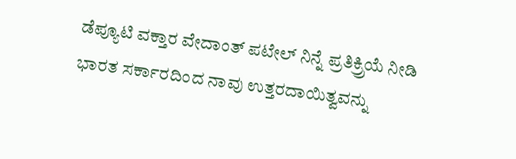ಡೆಪ್ಯೂಟಿ ವಕ್ತಾರ ವೇದಾಂತ್ ಪಟೇಲ್ ನಿನ್ನೆ ಪ್ರತಿಕ್ರ್ರಿಯೆ ನೀಡಿ ಭಾರತ ಸರ್ಕಾರದಿಂದ ನಾವು ಉತ್ತರದಾಯಿತ್ವವನ್ನು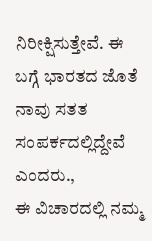ನಿರೀಕ್ಷಿಸುತ್ತೇವೆ. ಈ ಬಗ್ಗೆ ಭಾರತದ ಜೊತೆ ನಾವು ಸತತ ಸಂಪರ್ಕದಲ್ಲಿದ್ದೇವೆ ಎಂದರು.,
ಈ ವಿಚಾರದಲ್ಲಿ ನಮ್ಮ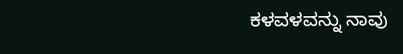ಕಳವಳವನ್ನು ನಾವು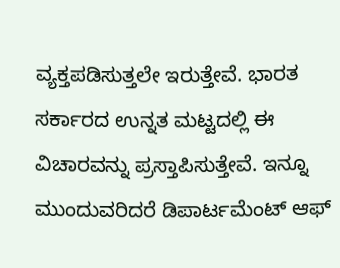ವ್ಯಕ್ತಪಡಿಸುತ್ತಲೇ ಇರುತ್ತೇವೆ. ಭಾರತ ಸರ್ಕಾರದ ಉನ್ನತ ಮಟ್ಟದಲ್ಲಿ ಈ ವಿಚಾರವನ್ನು ಪ್ರಸ್ತಾಪಿಸುತ್ತೇವೆ. ಇನ್ನೂ ಮುಂದುವರಿದರೆ ಡಿಪಾರ್ಟಮೆಂಟ್ ಆಫ್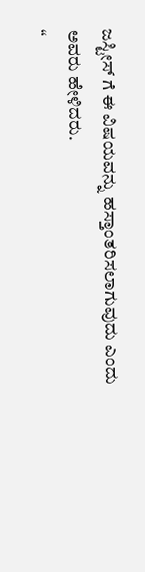ಜಸ್ಟೀಸ್ ಗೆ ಈ ವಿಷಯವನ್ನು ಹಸ್ತಾಂತರಿಸಲಾಗುವುದು ಎಂದು ಅವರು ಹೇಳಿದರು.
“